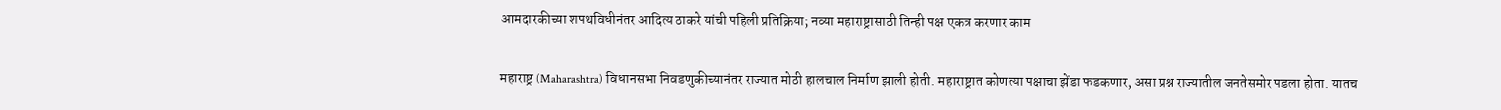आमदारकीच्या शपथविधीनंतर आदित्य ठाकरे यांची पहिली प्रतिक्रिया; नव्या महाराष्ट्रासाठी तिन्ही पक्ष एकत्र करणार काम

महाराष्ट्र (Maharashtra) विधानसभा निवडणुकीच्यानंतर राज्यात मोठी हालचाल निर्माण झाली होती. महाराष्ट्रात कोणत्या पक्षाचा झेंडा फडकणार, असा प्रश्न राज्यातील जनतेसमोर पडला होता. यातच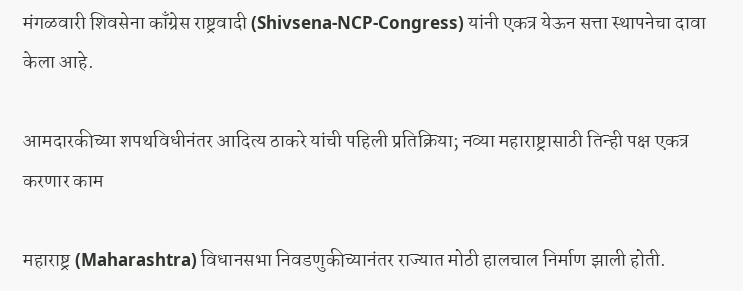मंगळवारी शिवसेना काँग्रेस राष्ट्रवादी (Shivsena-NCP-Congress) यांनी एकत्र येऊन सत्ता स्थापनेचा दावा केला आहे.

आमदारकीच्या शपथविधीनंतर आदित्य ठाकरे यांची पहिली प्रतिक्रिया; नव्या महाराष्ट्रासाठी तिन्ही पक्ष एकत्र करणार काम

महाराष्ट्र (Maharashtra) विधानसभा निवडणुकीच्यानंतर राज्यात मोठी हालचाल निर्माण झाली होती.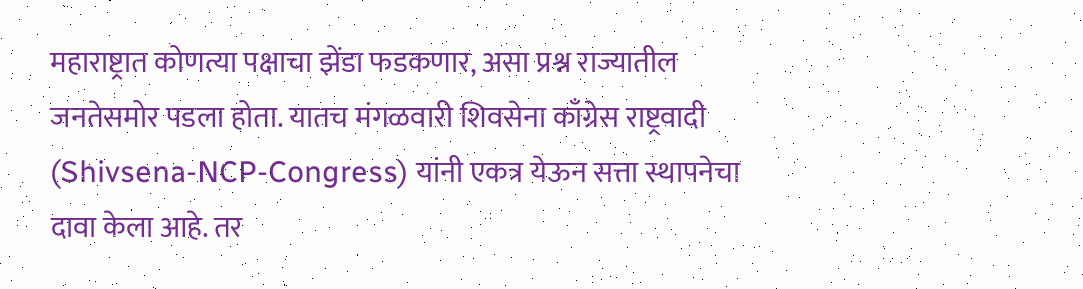महाराष्ट्रात कोणत्या पक्षाचा झेंडा फडकणार, असा प्रश्न राज्यातील जनतेसमोर पडला होता. यातच मंगळवारी शिवसेना काँग्रेस राष्ट्रवादी (Shivsena-NCP-Congress) यांनी एकत्र येऊन सत्ता स्थापनेचा दावा केला आहे. तर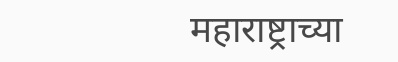महाराष्ट्राच्या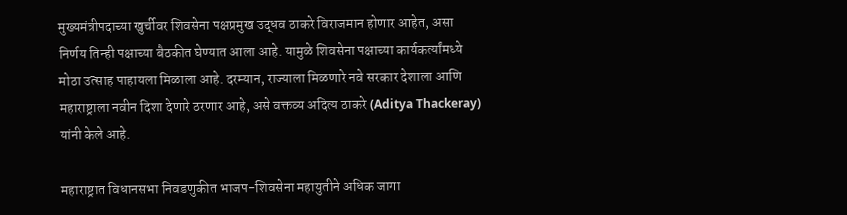मुख्यमंत्रीपदाच्या खुर्चीवर शिवसेना पक्षप्रमुख उद्धव ठाकरे विराजमान होणार आहेत, असा निर्णय तिन्ही पक्षाच्या बैठकीत घेण्यात आला आहे. यामुळे शिवसेना पक्षाच्या कार्यकर्त्यांमध्ये मोठा उत्साह पाहायला मिळाला आहे. दरम्यान, राज्याला मिळणारे नवे सरकार देशाला आणि महाराष्ट्राला नवीन दिशा देणारे ठरणार आहे, असे वक्तव्य अदित्य ठाकरे (Aditya Thackeray) यांनी केले आहे.

महाराष्ट्रात विधानसभा निवडणुकीत भाजप-शिवसेना महायुतीने अधिक जागा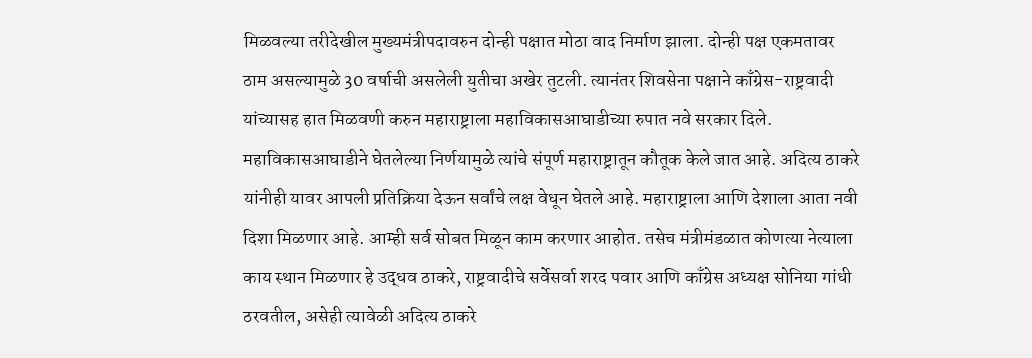मिळवल्या तरीदेखील मुख्यमंत्रीपदावरुन दोन्ही पक्षात मोठा वाद निर्माण झाला. दोन्ही पक्ष एकमतावर ठाम असल्यामुळे 30 वर्षाची असलेली युतीचा अखेर तुटली. त्यानंतर शिवसेना पक्षाने काँग्रेस-राष्ट्रवादी यांच्यासह हात मिळवणी करुन महाराष्ट्राला महाविकासआघाडीच्या रुपात नवे सरकार दिले. महाविकासआघाडीने घेतलेल्या निर्णयामुळे त्यांचे संपूर्ण महाराष्ट्रातून कौतूक केले जात आहे. अदित्य ठाकरे यांनीही यावर आपली प्रतिक्रिया देऊन सर्वांचे लक्ष वेधून घेतले आहे. महाराष्ट्राला आणि देशाला आता नवी दिशा मिळणार आहे. आम्ही सर्व सोबत मिळून काम करणार आहोत. तसेच मंत्रीमंडळात कोणत्या नेत्याला काय स्थान मिळणार हे उद्धव ठाकरे, राष्ट्रवादीचे सर्वेसर्वा शरद पवार आणि काँग्रेस अध्यक्ष सोनिया गांधी ठरवतील, असेही त्यावेळी अदित्य ठाकरे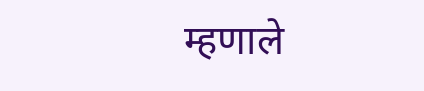म्हणाले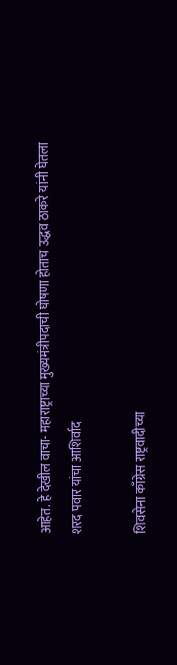आहेत. हे देखील वाचा- महाराष्ट्राच्या मुख्यमंत्रीपदाची घोषणा होताच उद्धव ठाकरे यांनी घेतला शरद पवार यांचा आशिर्वाद

शिवसेना काँग्रेस राष्ट्रवादीच्या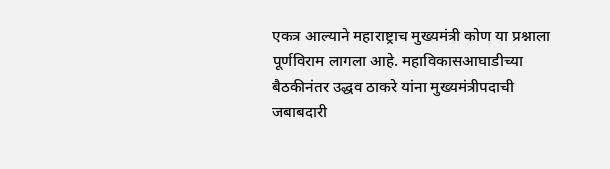एकत्र आल्याने महाराष्ट्राच मुख्यमंत्री कोण या प्रश्नाला पूर्णविराम लागला आहे. महाविकासआघाडीच्या बैठकीनंतर उद्धव ठाकरे यांना मुख्यमंत्रीपदाची जबाबदारी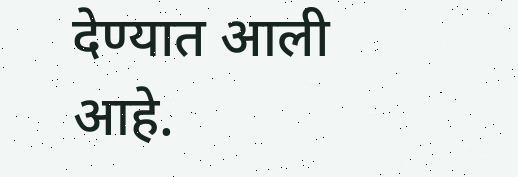देण्यात आली आहे.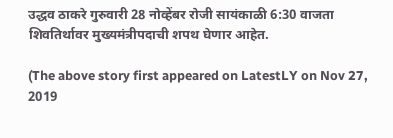उद्धव ठाकरे गुरुवारी 28 नोव्हेंबर रोजी सायंकाळी 6:30 वाजता शिवतिर्थावर मुख्यमंत्रीपदाची शपथ घेणार आहेत.

(The above story first appeared on LatestLY on Nov 27, 2019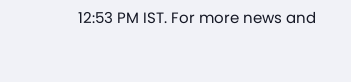12:53 PM IST. For more news and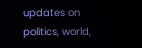updates on politics, world,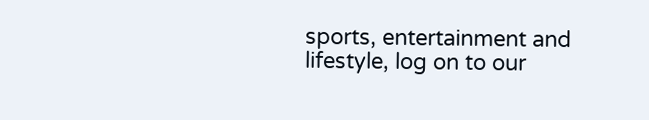sports, entertainment and lifestyle, log on to our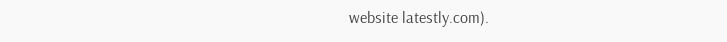website latestly.com).